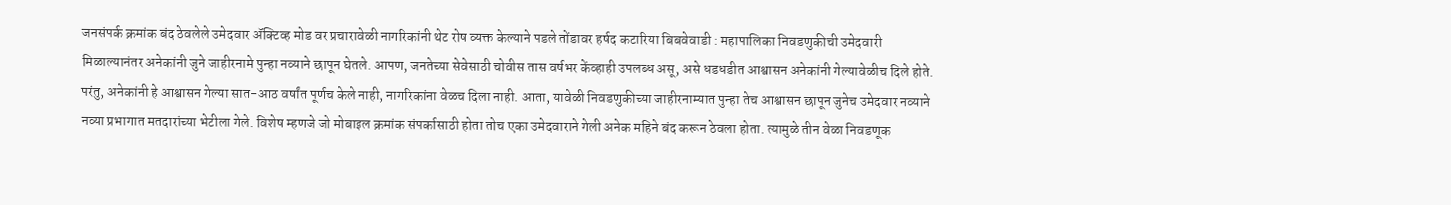जनसंपर्क क्रमांक बंद ठेवलेले उमेदवार ॲक्टिव्ह मोड वर प्रचारावेळी नागरिकांनी थेट रोष व्यक्त केल्याने पडले तोंडावर हर्षद कटारिया बिबवेवाडी : महापालिका निवडणुकीची उमेदवारी मिळाल्यानंतर अनेकांनी जुने जाहीरनामे पुन्हा नव्याने छापून घेतले. आपण, जनतेच्या सेवेसाठी चोवीस तास वर्षभर केंव्हाही उपलब्ध असू, असे धडधडीत आश्वासन अनेकांनी गेल्यावेळीच दिले होते. परंतु, अनेकांनी हे आश्वासन गेल्या सात-आठ वर्षांत पूर्णच केले नाही, नागरिकांना वेळच दिला नाही. आता, यावेळी निवडणुकीच्या जाहीरनाम्यात पुन्हा तेच आश्वासन छापून जुनेच उमेदवार नव्याने नव्या प्रभागात मतदारांच्या भेटीला गेले. विशेष म्हणजे जो मोबाइल क्रमांक संपर्कासाठी होता तोच एका उमेदवाराने गेली अनेक महिने बंद करून ठेवला होता. त्यामुळे तीन वेळा निवडणूक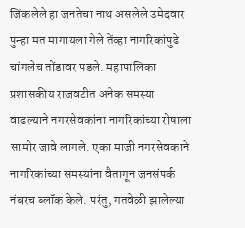जिंकलेले हा जनतेचा नाथ असलेले उमेदवार पुन्हा मत मागायला गेले तेंव्हा नागरिकांपुढे चांगलेच तोंडावर पडले. महापालिका प्रशासकीय राजवटीत अनेक समस्या वाढल्याने नगरसेवकांना नागरिकांच्या रोषाला सामोर जावे लागले. एका माजी नगरसेवकाने नागरिकांच्या समस्यांना वैतागून जनसंपर्क नंबरच ब्लॉक केले. परंतु, गतवेळी झालेल्या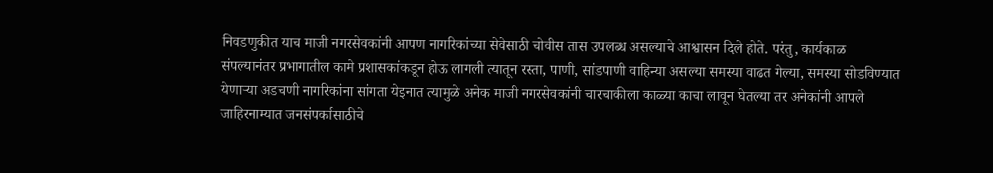निवडणुकीत याच माजी नगरसेवकांनी आपण नागरिकांच्या सेवेसाठी चोवीस तास उपलब्ध असल्याचे आश्वासन दिले होते. परंतु, कार्यकाळ संपल्यानंतर प्रभागातील कामे प्रशासकांकडून होऊ लागली त्यातून रस्ता, पाणी, सांडपाणी वाहिन्या असल्या समस्या वाढत गेल्या, समस्या सोडविण्यात येणाऱ्या अडचणी नागरिकांना सांगता येइनात त्यामुळे अनेक माजी नगरसेवकांनी चारचाकीला काळ्या काचा लावून घेतल्या तर अनेकांनी आपले जाहिरनाम्यात जनसंपर्कासाठीचे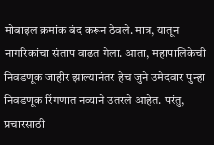मोबाइल क्रमांक बंद करून ठेवले. मात्र, यातून नागरिकांचा संताप वाढत गेला. आता, महापालिकेची निवडणूक जाहीर झाल्यानंतर हेच जुने उमेदवार पुन्हा निवडणूक रिंगणात नव्याने उतरले आहेत. परंतु, प्रचारसाठी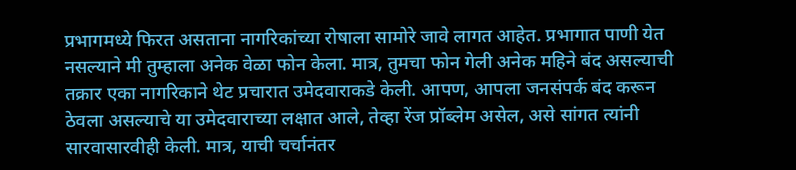प्रभागमध्ये फिरत असताना नागरिकांच्या रोषाला सामोरे जावे लागत आहेत. प्रभागात पाणी येत नसल्याने मी तुम्हाला अनेक वेळा फोन केला. मात्र, तुमचा फोन गेली अनेक महिने बंद असल्याची तक्रार एका नागरिकाने थेट प्रचारात उमेदवाराकडे केली. आपण, आपला जनसंपर्क बंद करून ठेवला असल्याचे या उमेदवाराच्या लक्षात आले, तेव्हा रेंज प्रॉब्लेम असेल, असे सांगत त्यांनी सारवासारवीही केली. मात्र, याची चर्चानंतर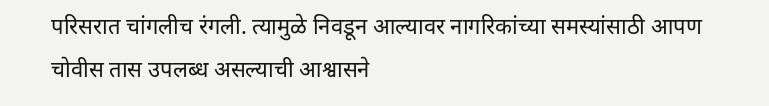परिसरात चांगलीच रंगली. त्यामुळे निवडून आल्यावर नागरिकांच्या समस्यांसाठी आपण चोवीस तास उपलब्ध असल्याची आश्वासने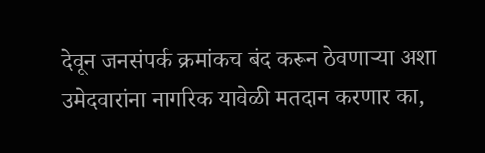देवून जनसंपर्क क्रमांकच बंद करून ठेवणाऱ्या अशा उमेदवारांना नागरिक यावेळी मतदान करणार का,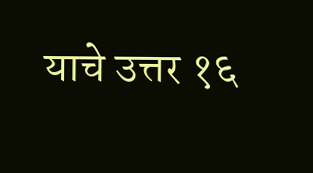याचे उत्तर १६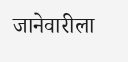जानेवारीला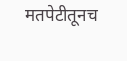मतपेटीतूनच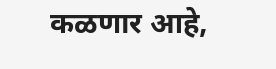कळणार आहे,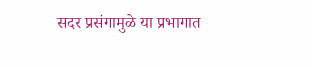सदर प्रसंगामुळे या प्रभागात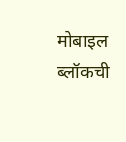मोबाइल ब्लॉकची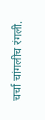चर्चा चांगलीच रंगली.